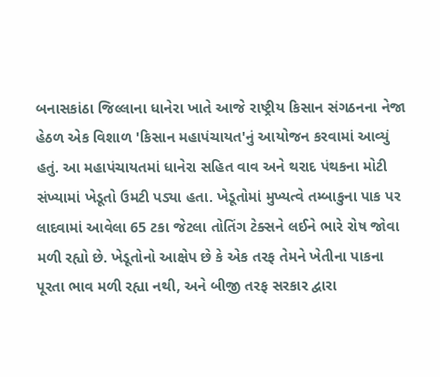બનાસકાંઠા જિલ્લાના ધાનેરા ખાતે આજે રાષ્ટ્રીય કિસાન સંગઠનના નેજા હેઠળ એક વિશાળ 'કિસાન મહાપંચાયત'નું આયોજન કરવામાં આવ્યું હતું. આ મહાપંચાયતમાં ધાનેરા સહિત વાવ અને થરાદ પંથકના મોટી સંખ્યામાં ખેડૂતો ઉમટી પડ્યા હતા. ખેડૂતોમાં મુખ્યત્વે તમ્બાકુના પાક પર લાદવામાં આવેલા 65 ટકા જેટલા તોતિંગ ટેક્સને લઈને ભારે રોષ જોવા મળી રહ્યો છે. ખેડૂતોનો આક્ષેપ છે કે એક તરફ તેમને ખેતીના પાકના પૂરતા ભાવ મળી રહ્યા નથી, અને બીજી તરફ સરકાર દ્વારા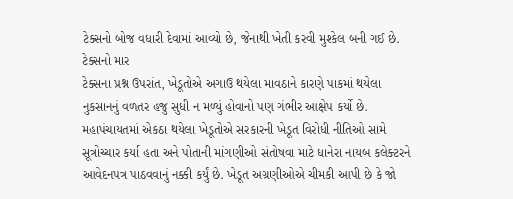ટેક્સનો બોજ વધારી દેવામાં આવ્યો છે, જેનાથી ખેતી કરવી મુશ્કેલ બની ગઈ છે.
ટેક્સનો માર
ટેક્સના પ્રશ્ન ઉપરાંત, ખેડૂતોએ અગાઉ થયેલા માવઠાને કારણે પાકમાં થયેલા નુકસાનનું વળતર હજુ સુધી ન મળ્યું હોવાનો પણ ગંભીર આક્ષેપ કર્યો છે. મહાપંચાયતમાં એકઠા થયેલા ખેડૂતોએ સરકારની ખેડૂત વિરોધી નીતિઓ સામે સૂત્રોચ્ચાર કર્યા હતા અને પોતાની માંગણીઓ સંતોષવા માટે ધાનેરા નાયબ કલેક્ટરને આવેદનપત્ર પાઠવવાનું નક્કી કર્યું છે. ખેડૂત અગ્રણીઓએ ચીમકી આપી છે કે જો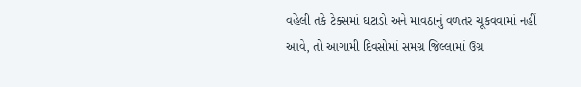વહેલી તકે ટેક્સમાં ઘટાડો અને માવઠાનું વળતર ચૂકવવામાં નહીં આવે, તો આગામી દિવસોમાં સમગ્ર જિલ્લામાં ઉગ્ર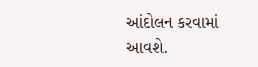આંદોલન કરવામાં આવશે.